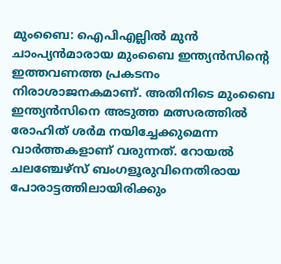മുംബൈ: ഐപിഎല്ലിൽ മുൻ ചാംപ്യൻമാരായ മുംബൈ ഇന്ത്യൻസിന്റെ ഇത്തവണത്ത പ്രകടനം നിരാശാജനകമാണ്. അതിനിടെ മുംബൈ ഇന്ത്യൻസിനെ അടുത്ത മത്സരത്തിൽ രോഹിത് ശർമ നയിച്ചേക്കുമെന്ന വാർത്തകളാണ് വരുന്നത്. റോയൽ ചലഞ്ചേഴ്സ് ബംഗളൂരുവിനെതിരായ പോരാട്ടത്തിലായിരിക്കും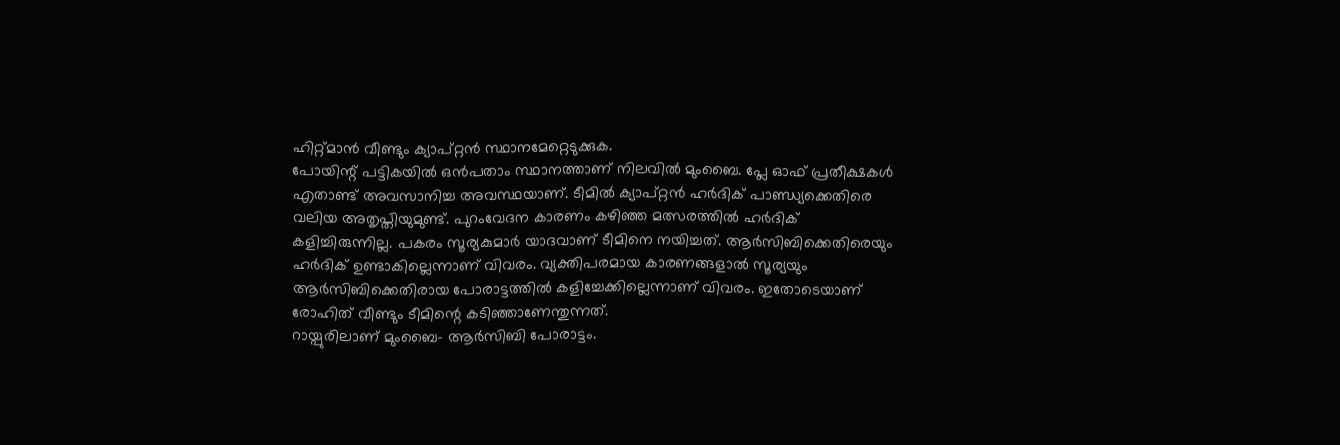ഹിറ്റ്മാൻ വീണ്ടും ക്യാപ്റ്റൻ സ്ഥാനമേറ്റെടുക്കുക.
പോയിന്റ് പട്ടികയിൽ ഒൻപതാം സ്ഥാനത്താണ് നിലവിൽ മുംബൈ. പ്ലേ ഓഫ് പ്രതീക്ഷകൾ എതാണ്ട് അവസാനിച്ച അവസ്ഥയാണ്. ടീമിൽ ക്യാപ്റ്റൻ ഹർദിക് പാണ്ഡ്യക്കെതിരെ വലിയ അതൃപ്തിയുമുണ്ട്. പുറംവേദന കാരണം കഴിഞ്ഞ മത്സരത്തിൽ ഹർദിക് കളിച്ചിരുന്നില്ല. പകരം സൂര്യകുമാർ യാദവാണ് ടീമിനെ നയിച്ചത്. ആർസിബിക്കെതിരെയും ഹർദിക് ഉണ്ടാകില്ലെന്നാണ് വിവരം. വ്യക്തിപരമായ കാരണങ്ങളാൽ സൂര്യയും ആർസിബിക്കെതിരായ പോരാട്ടത്തിൽ കളിച്ചേക്കില്ലെന്നാണ് വിവരം. ഇതോടെയാണ് രോഹിത് വീണ്ടും ടീമിന്റെ കടിഞ്ഞാണേന്തുന്നത്.
റായ്പുരിലാണ് മുംബൈ- ആർസിബി പോരാട്ടം.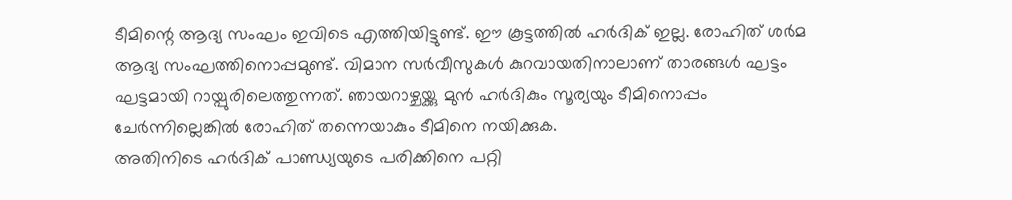ടീമിന്റെ ആദ്യ സംഘം ഇവിടെ എത്തിയിട്ടുണ്ട്. ഈ കൂട്ടത്തിൽ ഹർദിക് ഇല്ല. രോഹിത് ശർമ ആദ്യ സംഘത്തിനൊപ്പമുണ്ട്. വിമാന സർവീസുകൾ കുറവായതിനാലാണ് താരങ്ങൾ ഘട്ടം ഘട്ടമായി റായ്പുരിലെത്തുന്നത്. ഞായറാഴ്ചയ്ക്കു മുൻ ഹർദികും സൂര്യയും ടീമിനൊപ്പം ചേർന്നില്ലെങ്കിൽ രോഹിത് തന്നെയാകും ടീമിനെ നയിക്കുക.
അതിനിടെ ഹർദിക് പാണ്ഡ്യയുടെ പരിക്കിനെ പറ്റി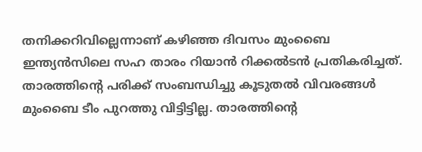തനിക്കറിവില്ലെന്നാണ് കഴിഞ്ഞ ദിവസം മുംബൈ ഇന്ത്യൻസിലെ സഹ താരം റിയാൻ റിക്കൽടൻ പ്രതികരിച്ചത്. താരത്തിന്റെ പരിക്ക് സംബന്ധിച്ചു കൂടുതൽ വിവരങ്ങൾ മുംബൈ ടീം പുറത്തു വിട്ടിട്ടില്ല. താരത്തിന്റെ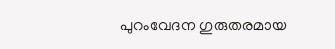പുറംവേദന ഗുരുതരമായ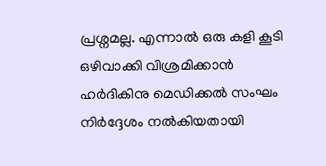പ്രശ്നമല്ല. എന്നാൽ ഒരു കളി കൂടി ഒഴിവാക്കി വിശ്രമിക്കാൻ ഹർദികിനു മെഡിക്കൽ സംഘം നിർദ്ദേശം നൽകിയതായി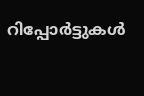റിപ്പോർട്ടുകൾ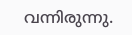വന്നിരുന്നു.